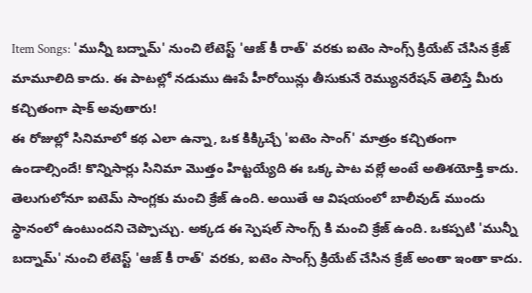Item Songs: 'మున్నీ బద్నామ్' నుంచి లేటెస్ట్ 'ఆజ్ కీ రాత్' వరకు ఐటెం సాంగ్స్ క్రియేట్ చేసిన క్రేజ్ మామూలిది కాదు. ఈ పాటల్లో నడుము ఊపే హీరోయిన్లు తీసుకునే రెమ్యునరేషన్ తెలిస్తే మీరు కచ్చితంగా షాక్ అవుతారు!
ఈ రోజుల్లో సినిమాలో కథ ఎలా ఉన్నా, ఒక కిక్కిచ్చే 'ఐటెం సాంగ్' మాత్రం కచ్చితంగా ఉండాల్సిందే! కొన్నిసార్లు సినిమా మొత్తం హిట్టయ్యేది ఈ ఒక్క పాట వల్లే అంటే అతిశయోక్తి కాదు. తెలుగులోనూ ఐటెమ్ సాంగ్లకు మంచి క్రేజ్ ఉంది. అయితే ఆ విషయంలో బాలీవుడ్ ముందు స్థానంలో ఉంటుందని చెప్పొచ్చు. అక్కడ ఈ స్పెషల్ సాంగ్స్ కి మంచి క్రేజ్ ఉంది. ఒకప్పటి 'మున్నీ బద్నామ్' నుంచి లేటెస్ట్ 'ఆజ్ కీ రాత్' వరకు, ఐటెం సాంగ్స్ క్రియేట్ చేసిన క్రేజ్ అంతా ఇంతా కాదు.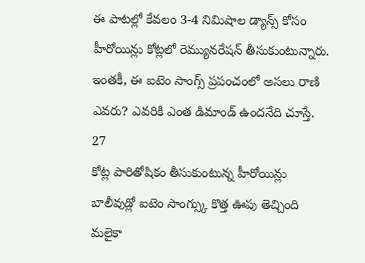ఈ పాటల్లో కేవలం 3-4 నిమిషాల డ్యాన్స్ కోసం హీరోయిన్లు కోట్లలో రెమ్యునరేషన్ తీసుకుంటున్నారు. ఇంతకీ, ఈ ఐటెం సాంగ్స్ ప్రపంచంలో అసలు రాణి ఎవరు? ఎవరికి ఎంత డిమాండ్ ఉందనేది చూస్తే.
27
కోట్ల పారితోషికం తీసుకుంటున్న హీరోయిన్లు
బాలీవుడ్లో ఐటెం సాంగ్స్కు కొత్త ఊపు తెచ్చింది మలైకా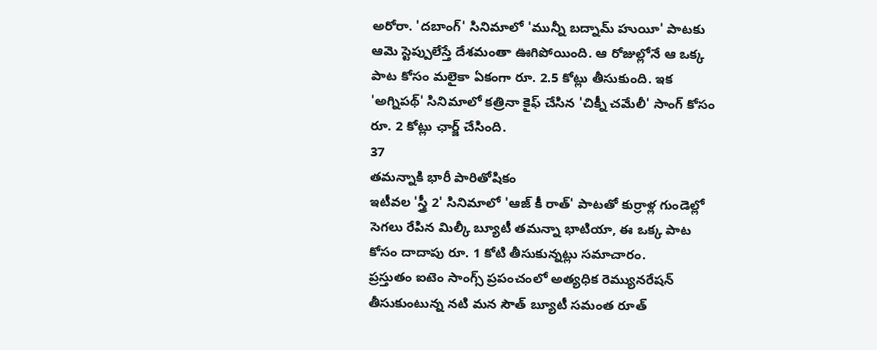అరోరా. 'దబాంగ్' సినిమాలో 'మున్నీ బద్నామ్ హుయీ' పాటకు ఆమె స్టెప్పులేస్తే దేశమంతా ఊగిపోయింది. ఆ రోజుల్లోనే ఆ ఒక్క పాట కోసం మలైకా ఏకంగా రూ. 2.5 కోట్లు తీసుకుంది. ఇక 'అగ్నిపథ్' సినిమాలో కత్రినా కైఫ్ చేసిన 'చిక్నీ చమేలీ' సాంగ్ కోసం రూ. 2 కోట్లు ఛార్జ్ చేసింది.
37
తమన్నాకి భారీ పారితోషికం
ఇటీవల 'స్త్రీ 2' సినిమాలో 'ఆజ్ కీ రాత్' పాటతో కుర్రాళ్ల గుండెల్లో సెగలు రేపిన మిల్కీ బ్యూటీ తమన్నా భాటియా, ఈ ఒక్క పాట కోసం దాదాపు రూ. 1 కోటి తీసుకున్నట్లు సమాచారం.
ప్రస్తుతం ఐటెం సాంగ్స్ ప్రపంచంలో అత్యధిక రెమ్యునరేషన్ తీసుకుంటున్న నటి మన సౌత్ బ్యూటీ సమంత రూత్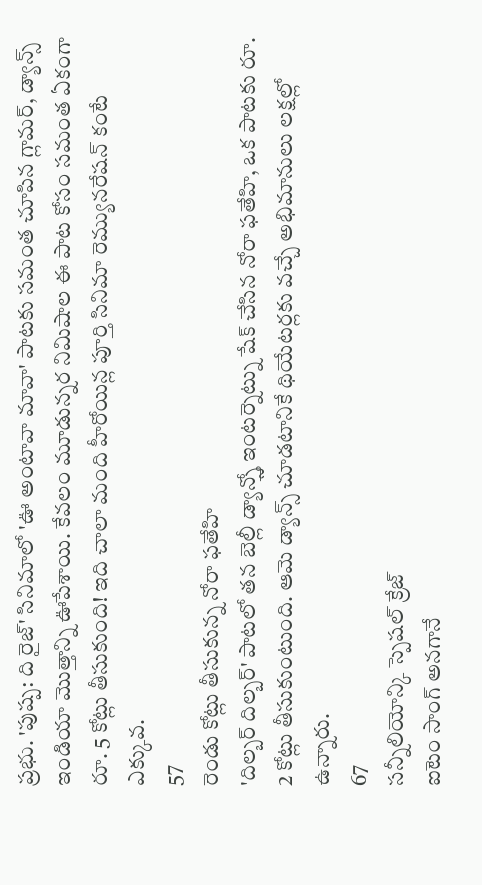ప్రభు. 'పుష్ప: ది రైజ్' సినిమాలో 'ఊ అంటావా మావా' పాటకు సమంత చూపిన గ్లామర్, డ్యాన్స్ ఇండియా మొత్తాన్ని ఊపేశాయి. కేవలం మూడున్నర నిమిషాల ఈ పాట కోసం సమంత ఏకంగా రూ. 5 కోట్లు తీసుకుంది! ఇది చాలా మంది హీరోయిన్ల పూర్తి సినిమా రెమ్యునరేషన్ కంటే ఎక్కువ.
57
రెండు కోట్లు తీసుకున్న నోరా ఫతేహి
'దిల్బర్ దిల్బర్' పాటలో తన బెల్లీ డ్యాన్స్తో ఇంటర్నెట్ను షేక్ చేసిన నోరా ఫతేహి, ఒక పాటకు రూ. 2 కోట్లు తీసుకుంటుంది. ఆమె డ్యాన్స్ చూడటానికే థియేటర్లకు వచ్చే అభిమానులు లక్షల్లో ఉన్నారు.
67
సన్నీలియోన్కి స్పెషల్ క్రేజ్
ఐటెం సాంగ్ అనగానే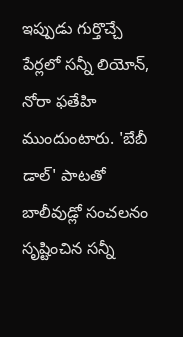ఇప్పుడు గుర్తొచ్చే పేర్లలో సన్నీ లియోన్, నోరా ఫతేహి ముందుంటారు. 'బేబీ డాల్' పాటతో బాలీవుడ్లో సంచలనం సృష్టించిన సన్నీ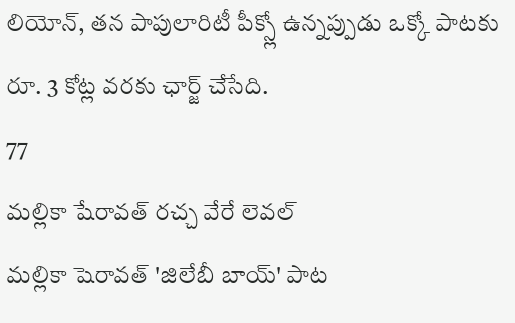లియోన్, తన పాపులారిటీ పీక్స్లో ఉన్నప్పుడు ఒక్కో పాటకు రూ. 3 కోట్ల వరకు ఛార్జ్ చేసేది.
77
మల్లికా షేరావత్ రచ్చ వేరే లెవల్
మల్లికా షెరావత్ 'జిలేబీ బాయ్' పాట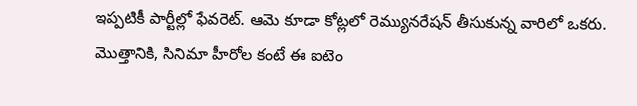ఇప్పటికీ పార్టీల్లో ఫేవరెట్. ఆమె కూడా కోట్లలో రెమ్యునరేషన్ తీసుకున్న వారిలో ఒకరు. మొత్తానికి, సినిమా హీరోల కంటే ఈ ఐటెం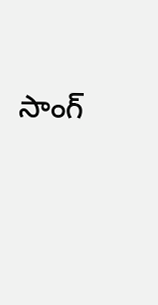సాంగ్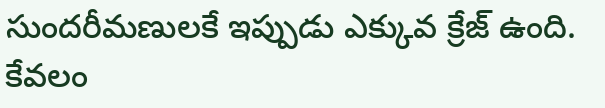సుందరీమణులకే ఇప్పుడు ఎక్కువ క్రేజ్ ఉంది. కేవలం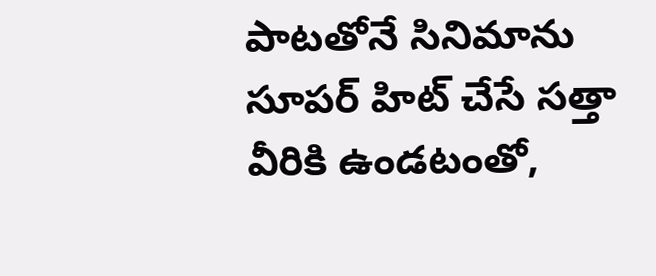పాటతోనే సినిమాను సూపర్ హిట్ చేసే సత్తా వీరికి ఉండటంతో,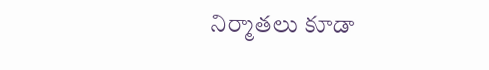నిర్మాతలు కూడా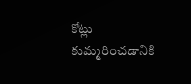కోట్లు కుమ్మరించడానికి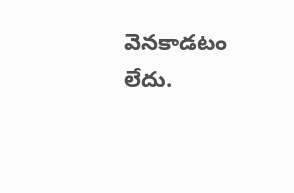వెనకాడటం లేదు.